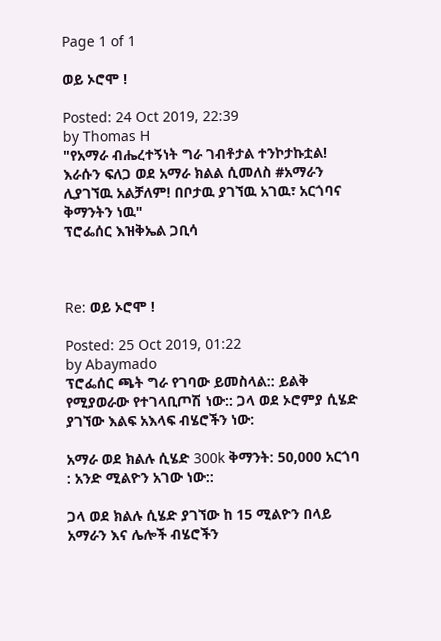Page 1 of 1

ወይ ኦሮሞ !

Posted: 24 Oct 2019, 22:39
by Thomas H
"የአማራ ብሔረተኝነት ግራ ገብቶታል ተንኮታኩቷል! እራሱን ፍለጋ ወደ አማራ ክልል ሲመለስ #አማራን ሊያገኘዉ አልቻለም! በቦታዉ ያገኘዉ አገዉ፣ አርጎባና ቅማንትን ነዉ"
ፕሮፌሰር እዝቅኤል ጋቢሳ



Re: ወይ ኦሮሞ !

Posted: 25 Oct 2019, 01:22
by Abaymado
ፕሮፌሰር ጫት ግራ የገባው ይመስላል:: ይልቅ የሚያወራው የተገላቢጦሽ ነው:: ጋላ ወደ ኦሮምያ ሲሄድ ያገኘው እልፍ አእላፍ ብሄሮችን ነው:

አማራ ወደ ክልሉ ሲሄድ 300k ቅማንት: 50,000 አርጎባ : አንድ ሚልዮን አገው ነው::

ጋላ ወደ ክልሉ ሲሄድ ያገኘው ከ 15 ሚልዮን በላይ አማራን እና ሌሎች ብሄሮችን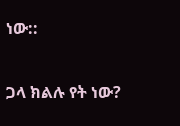ነው::

ጋላ ክልሉ የት ነው?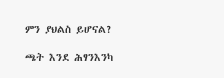ምን ያህልስ ይሆናል?

ጫት እንደ ሕፃንእንካ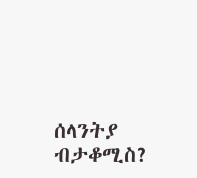ሰላንትያ ብታቆሚስ?